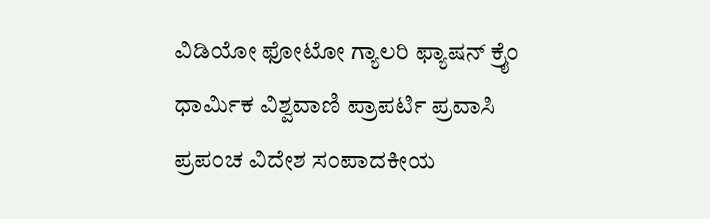ವಿಡಿಯೋ ಫೋಟೋ ಗ್ಯಾಲರಿ ಫ್ಯಾಷನ್ ಕ್ರೈಂ ಧಾರ್ಮಿಕ ವಿಶ್ವವಾಣಿ ಪ್ರಾಪರ್ಟಿ ಪ್ರವಾಸಿ ಪ್ರಪಂಚ ವಿದೇಶ ಸಂಪಾದಕೀಯ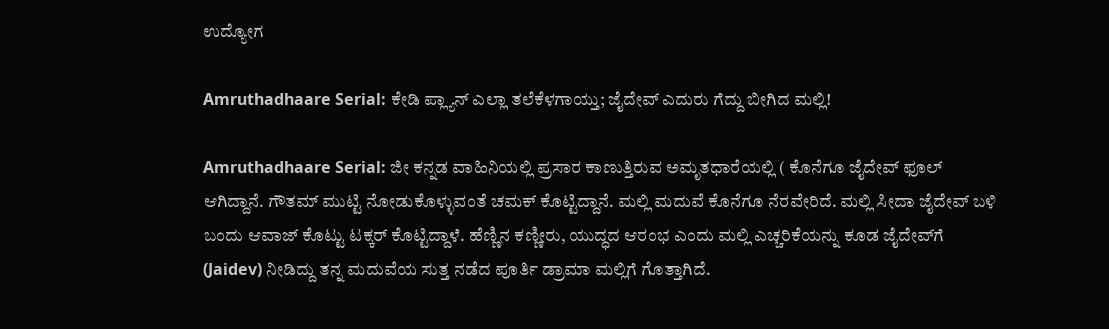ಉದ್ಯೋಗ

Amruthadhaare Serial: ಕೇಡಿ ಪ್ಲ್ಯಾನ್‌ ಎಲ್ಲಾ ತಲೆಕೆಳಗಾಯ್ತು; ಜೈದೇವ್‌ ಎದುರು ಗೆದ್ದು ಬೀಗಿದ ಮಲ್ಲಿ!

Amruthadhaare Serial: ಜೀ ಕನ್ನಡ ವಾಹಿನಿಯಲ್ಲಿ ಪ್ರಸಾರ ಕಾಣುತ್ತಿರುವ ಅಮೃತಧಾರೆಯಲ್ಲಿ ( ಕೊನೆಗೂ ಜೈದೇವ್‌ ಫೂಲ್‌ ಆಗಿದ್ದಾನೆ. ಗೌತಮ್‌ ಮುಟ್ಟಿ ನೋಡುಕೊಳ್ಳುವಂತೆ ಚಮಕ್‌ ಕೊಟ್ಟಿದ್ದಾನೆ. ಮಲ್ಲಿ ಮದುವೆ ಕೊನೆಗೂ ನೆರವೇರಿದೆ. ಮಲ್ಲಿ ಸೀದಾ ಜೈದೇವ್‌ ಬಳಿ ಬಂದು ಆವಾಜ್‌ ಕೊಟ್ಟು ಟಕ್ಕರ್‌ ಕೊಟ್ಟಿದ್ದಾಳೆ. ಹೆಣ್ಣಿನ ಕಣ್ಣೀರು, ಯುದ್ಧದ ಆರಂಭ ಎಂದು ಮಲ್ಲಿ ಎಚ್ಚರಿಕೆಯನ್ನು ಕೂಡ ಜೈದೇವ್‌ಗೆ (Jaidev) ನೀಡಿದ್ದು ತನ್ನ ಮದುವೆಯ ಸುತ್ತ ನಡೆದ ಪೂರ್ತಿ ಡ್ರಾಮಾ ಮಲ್ಲಿಗೆ ಗೊತ್ತಾಗಿದೆ.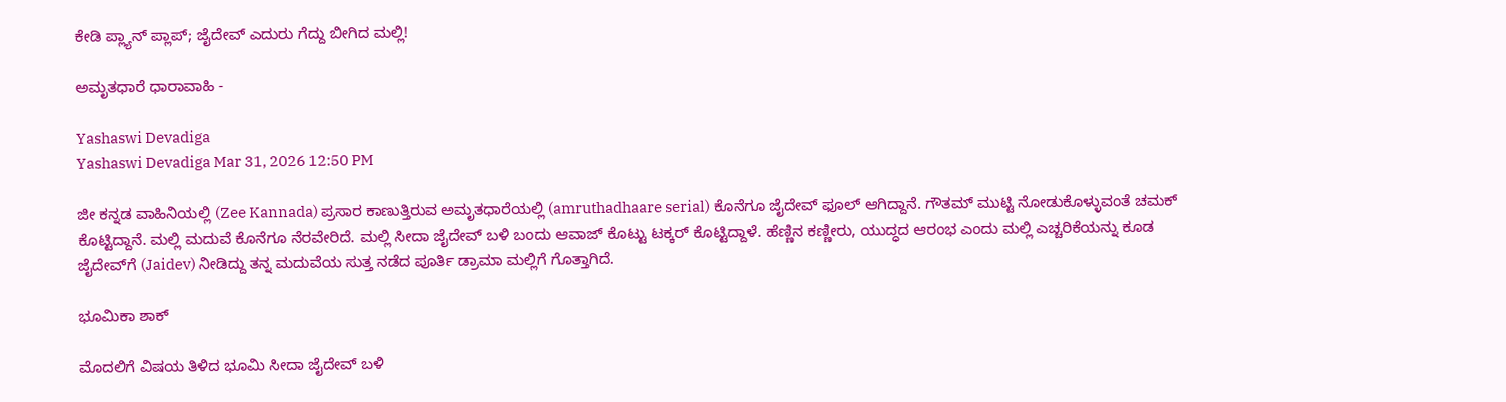ಕೇಡಿ ಪ್ಲ್ಯಾನ್‌ ಪ್ಲಾಪ್‌; ಜೈದೇವ್‌ ಎದುರು ಗೆದ್ದು ಬೀಗಿದ ಮಲ್ಲಿ!

ಅಮೃತಧಾರೆ ಧಾರಾವಾಹಿ -

Yashaswi Devadiga
Yashaswi Devadiga Mar 31, 2026 12:50 PM

ಜೀ ಕನ್ನಡ ವಾಹಿನಿಯಲ್ಲಿ (Zee Kannada) ಪ್ರಸಾರ ಕಾಣುತ್ತಿರುವ ಅಮೃತಧಾರೆಯಲ್ಲಿ (amruthadhaare serial) ಕೊನೆಗೂ ಜೈದೇವ್‌ ಫೂಲ್‌ ಆಗಿದ್ದಾನೆ. ಗೌತಮ್‌ ಮುಟ್ಟಿ ನೋಡುಕೊಳ್ಳುವಂತೆ ಚಮಕ್‌ ಕೊಟ್ಟಿದ್ದಾನೆ. ಮಲ್ಲಿ ಮದುವೆ ಕೊನೆಗೂ ನೆರವೇರಿದೆ. ಮಲ್ಲಿ ಸೀದಾ ಜೈದೇವ್‌ ಬಳಿ ಬಂದು ಆವಾಜ್‌ ಕೊಟ್ಟು ಟಕ್ಕರ್‌ ಕೊಟ್ಟಿದ್ದಾಳೆ. ಹೆಣ್ಣಿನ ಕಣ್ಣೀರು, ಯುದ್ಧದ ಆರಂಭ ಎಂದು ಮಲ್ಲಿ ಎಚ್ಚರಿಕೆಯನ್ನು ಕೂಡ ಜೈದೇವ್‌ಗೆ (Jaidev) ನೀಡಿದ್ದು ತನ್ನ ಮದುವೆಯ ಸುತ್ತ ನಡೆದ ಪೂರ್ತಿ ಡ್ರಾಮಾ ಮಲ್ಲಿಗೆ ಗೊತ್ತಾಗಿದೆ.

ಭೂಮಿಕಾ ಶಾಕ್

ಮೊದಲಿಗೆ ವಿಷಯ ತಿಳಿದ ಭೂಮಿ ಸೀದಾ ಜೈದೇವ್‌ ಬಳಿ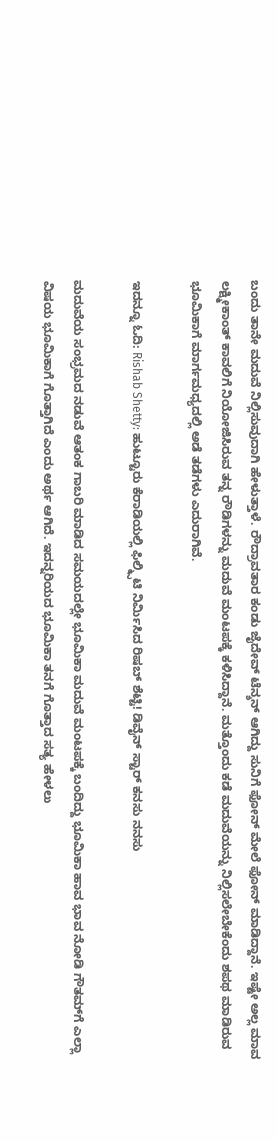ಬಂದು ತಾನೇ ಮದುವೆ ನಿಲ್ಲಿಸುವುದಾಗಿ ಹೇಳುತ್ತಾಳೆ. ರೌದ್ರಾವತಾರ ಕಂಡು ಜೈದೇವ್ ಟೆನ್ಶನ್ ಆಗಿದ್ದು ಸುನಿಗೆ ಫೋನ್ ಮೇಲೆ ಫೋನ್ ಮಾಡಿದ್ದಾನೆ. ಇಷ್ಟೇ ಅಲ್ಲ ಮಾವ ಲಕ್ಷ್ಮೀಕಾಂತ್ ಕಾವಲಿಗೆ ನಿಯೋಜಿಸಿರುವ ತನ್ನ ರೌಡಿಗಳನ್ನು ಮದುವೆ ಮಂಟಪಕ್ಕೆ ಕಳಿಸಿದ್ದಾನೆ. ಮತ್ತೊಂದು ಕಡೆ ಮದುವೆಯನ್ನು ನಿಲ್ಲಿಸಲೇಬೇಕೆಂದು ಶಪಥ ಮಾಡಿರುವ ಭೂಮಿಕಾಗೆ ಮಾರ್ಗಮಧ್ಯದಲ್ಲಿ ಅಡೆ ತಡೆಗಳು ಎದುರಾಗಿವೆ.

ಇದನ್ನೂ ಓದಿ: Rishab Shetty: ಹುಟ್ಟೂರು ಕೆರಾಡಿಯಲ್ಲಿ ಫಿಲ್ಮ್ಸಿಟಿ ನಿರ್ಮಿಸಿದ ರಿಷಬ್ ಶೆಟ್ಟಿ! ಡಿವೈನ್ ಸ್ಟಾರ್ ಕನಸು ನನಸು

ಮದುವೆಯ ಸಂಭ್ರಮದ ನಡುವೆ ಆತಂಕ ಗಾಬರಿ ಮಾಡಿದ ಸಮಯದಲ್ಲೇ ಭೂಮಿಕಾ ಮದುವೆ ಮಂಟಪಕ್ಕೆ ಬಂದಿದ್ದು ಭೂಮಿಕಾ ಹಾವ ಭಾವ ನೋಡಿ ಗೌತಮ್‌ಗೆ ಎಲ್ಲಾ ವಿಷಯ ಭೂಮಿಕಾಗೆ ಗೊತ್ತಾಗಿದೆ ಎಂದು ಅರ್ಥ ಆಗಿದೆ. ಇದನ್ನರಿಯದ ಭೂಮಿಕಾ ತನಗೆ ಗೊತ್ತಾದ ಸತ್ಯ ಹೇಳಲು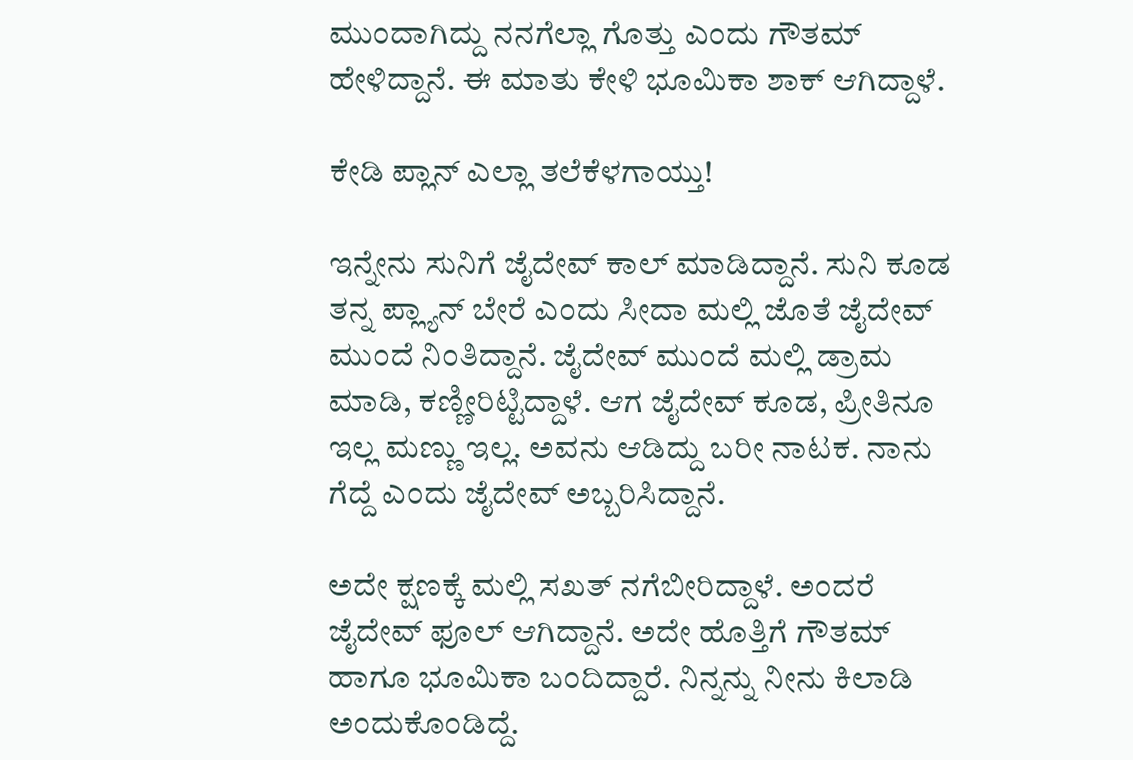ಮುಂದಾಗಿದ್ದು ನನಗೆಲ್ಲಾ ಗೊತ್ತು ಎಂದು ಗೌತಮ್ ಹೇಳಿದ್ದಾನೆ. ಈ ಮಾತು ಕೇಳಿ ಭೂಮಿಕಾ ಶಾಕ್ ಆಗಿದ್ದಾಳೆ.

ಕೇಡಿ ಪ್ಲಾನ್ ಎಲ್ಲಾ ತಲೆಕೆಳಗಾಯ್ತು!

ಇನ್ನೇನು ಸುನಿಗೆ ಜೈದೇವ್‌ ಕಾಲ್‌ ಮಾಡಿದ್ದಾನೆ. ಸುನಿ ಕೂಡ ತನ್ನ ಪ್ಲ್ಯಾನ್‌ ಬೇರೆ ಎಂದು ಸೀದಾ ಮಲ್ಲಿ ಜೊತೆ ಜೈದೇವ್‌ ಮುಂದೆ ನಿಂತಿದ್ದಾನೆ. ಜೈದೇವ್‌ ಮುಂದೆ ಮಲ್ಲಿ ಡ್ರಾಮ ಮಾಡಿ, ಕಣ್ಣೀರಿಟ್ಟಿದ್ದಾಳೆ. ಆಗ ಜೈದೇವ್‌ ಕೂಡ, ಪ್ರೀತಿನೂ ಇಲ್ಲ ಮಣ್ಣು ಇಲ್ಲ. ಅವನು ಆಡಿದ್ದು ಬರೀ ನಾಟಕ. ನಾನು ಗೆದ್ದೆ ಎಂದು ಜೈದೇವ್‌ ಅಬ್ಬರಿಸಿದ್ದಾನೆ.

ಅದೇ ಕ್ಷಣಕ್ಕೆ ಮಲ್ಲಿ ಸಖತ್‌ ನಗೆಬೀರಿದ್ದಾಳೆ. ಅಂದರೆ ಜೈದೇವ್‌ ಫೂಲ್‌ ಆಗಿದ್ದಾನೆ. ಅದೇ ಹೊತ್ತಿಗೆ ಗೌತಮ್‌ ಹಾಗೂ ಭೂಮಿಕಾ ಬಂದಿದ್ದಾರೆ. ನಿನ್ನನ್ನು ನೀನು ಕಿಲಾಡಿ ಅಂದುಕೊಂಡಿದ್ದೆ.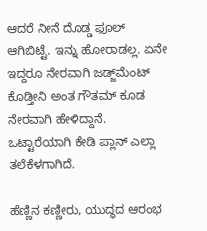ಆದರೆ ನೀನೆ ದೊಡ್ಡ ಫೂಲ್‌ ಆಗಿಬಿಟ್ಟೆ. ಇನ್ನು ಹೋರಾಡಲ್ಲ. ಏನೇ ಇದ್ದರೂ ನೇರವಾಗಿ ಜಡ್ಜ್‌ಮೆಂಟ್‌ ಕೊಡ್ತೀನಿ ಅಂತ ಗೌತಮ್‌ ಕೂಡ ನೇರವಾಗಿ ಹೇಳಿದ್ದಾನೆ. ಒಟ್ಟಾರೆಯಾಗಿ ಕೇಡಿ ಪ್ಲಾನ್ ಎಲ್ಲಾ ತಲೆಕೆಳಗಾಗಿದೆ.

ಹೆಣ್ಣಿನ ಕಣ್ಣೀರು, ಯುದ್ಧದ ಆರಂಭ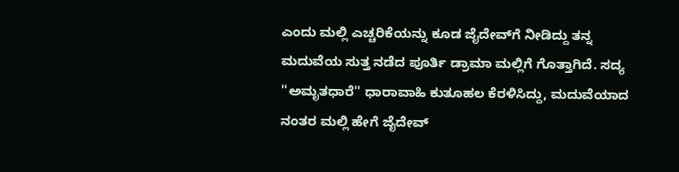ಎಂದು ಮಲ್ಲಿ ಎಚ್ಚರಿಕೆಯನ್ನು ಕೂಡ ಜೈದೇವ್‌ಗೆ ನೀಡಿದ್ದು ತನ್ನ ಮದುವೆಯ ಸುತ್ತ ನಡೆದ ಪೂರ್ತಿ ಡ್ರಾಮಾ ಮಲ್ಲಿಗೆ ಗೊತ್ತಾಗಿದೆ. ಸದ್ಯ ''ಅಮೃತಧಾರೆ'' ಧಾರಾವಾಹಿ ಕುತೂಹಲ ಕೆರಳಿಸಿದ್ದು, ಮದುವೆಯಾದ ನಂತರ ಮಲ್ಲಿ ಹೇಗೆ ಜೈದೇವ್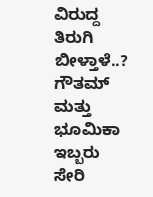ವಿರುದ್ದ ತಿರುಗಿ ಬೀಳ್ತಾಳೆ..? ಗೌತಮ್ ಮತ್ತು ಭೂಮಿಕಾ ಇಬ್ಬರು ಸೇರಿ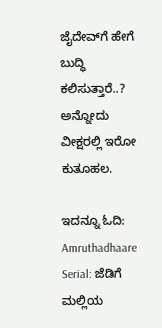ಜೈದೇವ್‌ಗೆ ಹೇಗೆ ಬುದ್ಧಿ ಕಲಿಸುತ್ತಾರೆ..? ಅನ್ನೋದು ವೀಕ್ಷರಲ್ಲಿ ಇರೋ ಕುತೂಹಲ.

ಇದನ್ನೂ ಓದಿ: Amruthadhaare Serial: ಜೆಡಿಗೆ ಮಲ್ಲಿಯ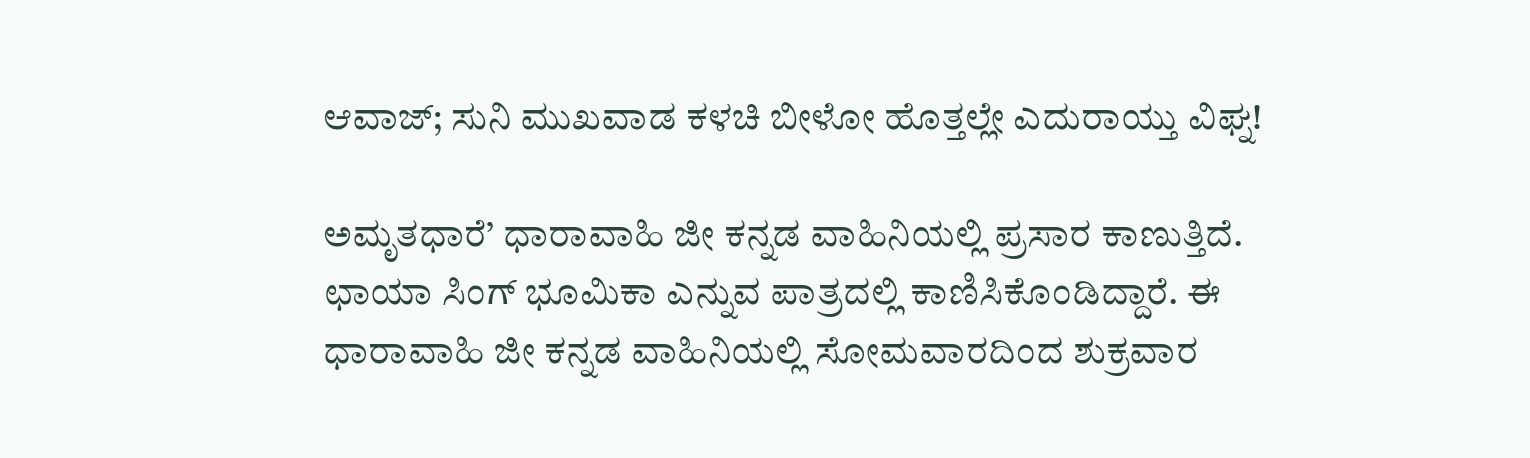ಆವಾಜ್‌; ಸುನಿ ಮುಖವಾಡ ಕಳಚಿ ಬೀಳೋ ಹೊತ್ತಲ್ಲೇ ಎದುರಾಯ್ತು ವಿಘ್ನ!

ಅಮೃತಧಾರೆ’ ಧಾರಾವಾಹಿ ಜೀ ಕನ್ನಡ ವಾಹಿನಿಯಲ್ಲಿ ಪ್ರಸಾರ ಕಾಣುತ್ತಿದೆ. ಛಾಯಾ ಸಿಂಗ್ ಭೂಮಿಕಾ ಎನ್ನುವ ಪಾತ್ರದಲ್ಲಿ ಕಾಣಿಸಿಕೊಂಡಿದ್ದಾರೆ. ಈ ಧಾರಾವಾಹಿ ಜೀ ಕನ್ನಡ ವಾಹಿನಿಯಲ್ಲಿ ಸೋಮವಾರದಿಂದ ಶುಕ್ರವಾರ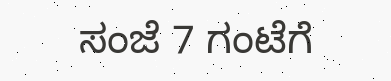ಸಂಜೆ 7 ಗಂಟೆಗೆ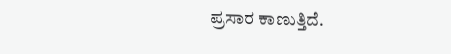ಪ್ರಸಾರ ಕಾಣುತ್ತಿದೆ.